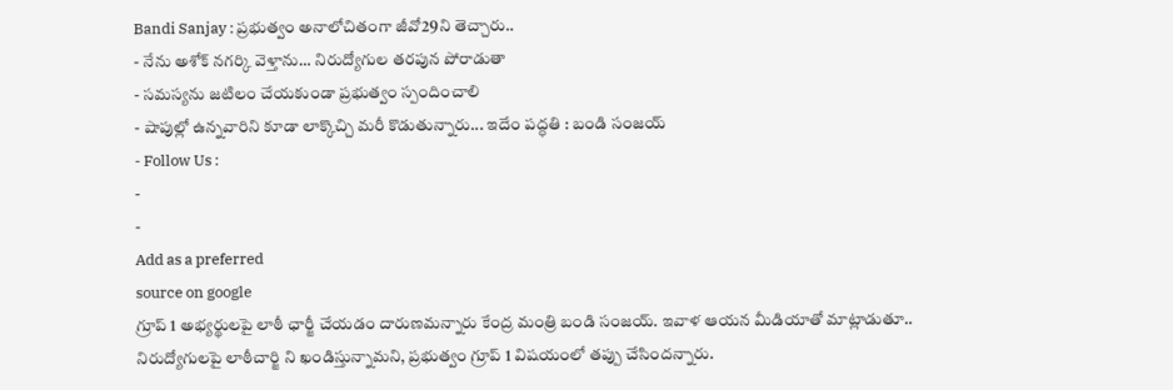Bandi Sanjay : ప్రభుత్వం అనాలోచితంగా జీవో29ని తెచ్చారు..
- నేను అశోక్ నగర్కి వెళ్తాను... నిరుద్యోగుల తరపున పోరాడుతా
- సమస్యను జటిలం చేయకుండా ప్రభుత్వం స్పందించాలి
- షాపుల్లో ఉన్నవారిని కూడా లాక్కొచ్చి మరీ కొడుతున్నారు... ఇదేం పద్ధతి : బండి సంజయ్
- Follow Us :
-
-
Add as a preferred
source on google
గ్రూప్ 1 అభ్యర్థులపై లాఠీ ఛార్జీ చేయడం దారుణమన్నారు కేంద్ర మంత్రి బండి సంజయ్. ఇవాళ ఆయన మీడియాతో మాట్లాడుతూ.. నిరుద్యోగులపై లాఠీచార్జి ని ఖండిస్తున్నామని, ప్రభుత్వం గ్రూప్ 1 విషయంలో తప్పు చేసిందన్నారు.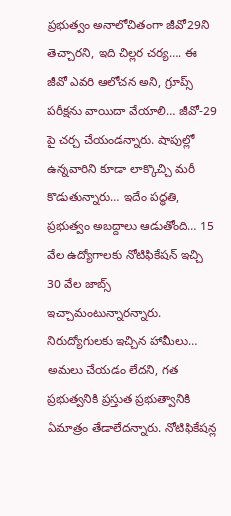ప్రభుత్వం అనాలోచితంగా జీవో29ని తెచ్చారని, ఇది చిల్లర చర్య…. ఈ జీవో ఎవరి ఆలోచన అని, గ్రూప్స్ పరీక్షను వాయిదా వేయాలి… జీవో-29 పై చర్చ చేయండన్నారు. షాపుల్లో ఉన్నవారిని కూడా లాక్కొచ్చి మరీ కొడుతున్నారు… ఇదేం పద్ధతి, ప్రభుత్వం అబద్దాలు ఆడుతోంది… 15 వేల ఉద్యోగాలకు నోటిఫికేషన్ ఇచ్చి 30 వేల జాబ్స్ ఇచ్చామంటున్నారన్నారు. నిరుద్యోగులకు ఇచ్చిన హామీలు… అమలు చేయడం లేదని, గత ప్రభుత్వనికి ప్రస్తుత ప్రభుత్వానికి ఏమాత్రం తేడాలేదన్నారు. నోటిఫికేషన్ల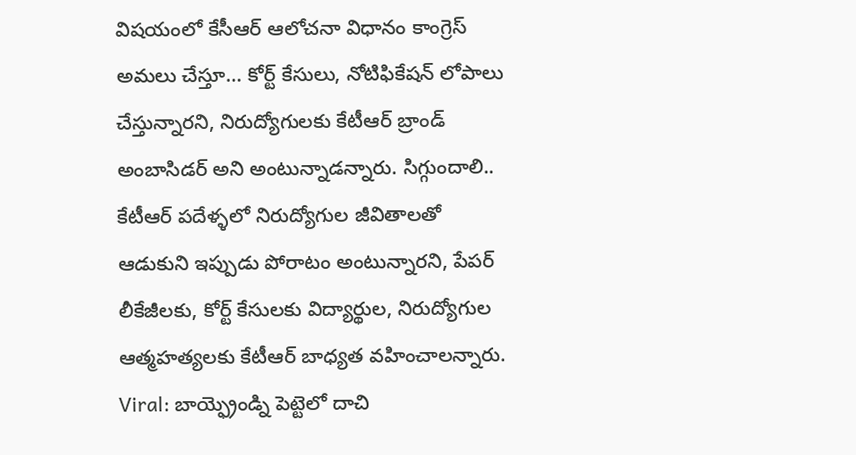విషయంలో కేసీఆర్ ఆలోచనా విధానం కాంగ్రెస్ అమలు చేస్తూ… కోర్ట్ కేసులు, నోటిఫికేషన్ లోపాలు చేస్తున్నారని, నిరుద్యోగులకు కేటీఆర్ బ్రాండ్ అంబాసిడర్ అని అంటున్నాడన్నారు. సిగ్గుందాలి.. కేటీఆర్ పదేళ్ళలో నిరుద్యోగుల జీవితాలతో ఆడుకుని ఇప్పుడు పోరాటం అంటున్నారని, పేపర్ లీకేజీలకు, కోర్ట్ కేసులకు విద్యార్థుల, నిరుద్యోగుల ఆత్మహత్యలకు కేటీఆర్ బాధ్యత వహించాలన్నారు.
Viral: బాయ్ఫ్రెండ్ని పెట్టెలో దాచి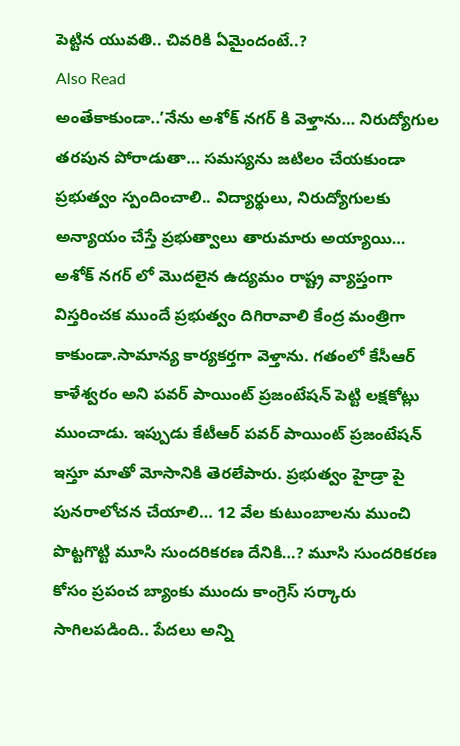పెట్టిన యువతి.. చివరికి ఏమైందంటే..?
Also Read
అంతేకాకుండా..’నేను అశోక్ నగర్ కి వెళ్తాను… నిరుద్యోగుల తరపున పోరాడుతా… సమస్యను జటిలం చేయకుండా ప్రభుత్వం స్పందించాలి.. విద్యార్థులు, నిరుద్యోగులకు అన్యాయం చేస్తే ప్రభుత్వాలు తారుమారు అయ్యాయి… అశోక్ నగర్ లో మొదలైన ఉద్యమం రాష్ట్ర వ్యాప్తంగా విస్తరించక ముందే ప్రభుత్వం దిగిరావాలి కేంద్ర మంత్రిగా కాకుండా.సామాన్య కార్యకర్తగా వెళ్తాను. గతంలో కేసీఆర్ కాళేశ్వరం అని పవర్ పాయింట్ ప్రజంటేషన్ పెట్టి లక్షకోట్లు ముంచాడు. ఇప్పుడు కేటీఆర్ పవర్ పాయింట్ ప్రజంటేషన్ ఇస్తూ మాతో మోసానికి తెరలేపారు. ప్రభుత్వం హైడ్రా పై పునరాలోచన చేయాలి… 12 వేల కుటుంబాలను ముంచి పొట్టగొట్టి మూసి సుందరికరణ దేనికి…? మూసి సుందరికరణ కోసం ప్రపంచ బ్యాంకు ముందు కాంగ్రెస్ సర్కారు సాగిలపడింది.. పేదలు అన్ని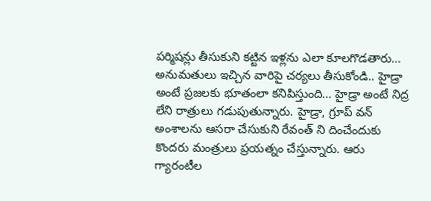పర్మిషన్లు తీసుకుని కట్టిన ఇళ్లను ఎలా కూలగొడతారు… అనుమతులు ఇచ్చిన వారిపై చర్యలు తీసుకోండి.. హైడ్రా అంటే ప్రజలకు భూతంలా కనిపిస్తుంది… హైడ్రా అంటే నిద్ర లేని రాత్రులు గడుపుతున్నారు. హైడ్రా, గ్రూప్ వన్ అంశాలను ఆసరా చేసుకుని రేవంత్ ని దించేందుకు కొందరు మంత్రులు ప్రయత్నం చేస్తున్నారు. ఆరు గ్యారంటీల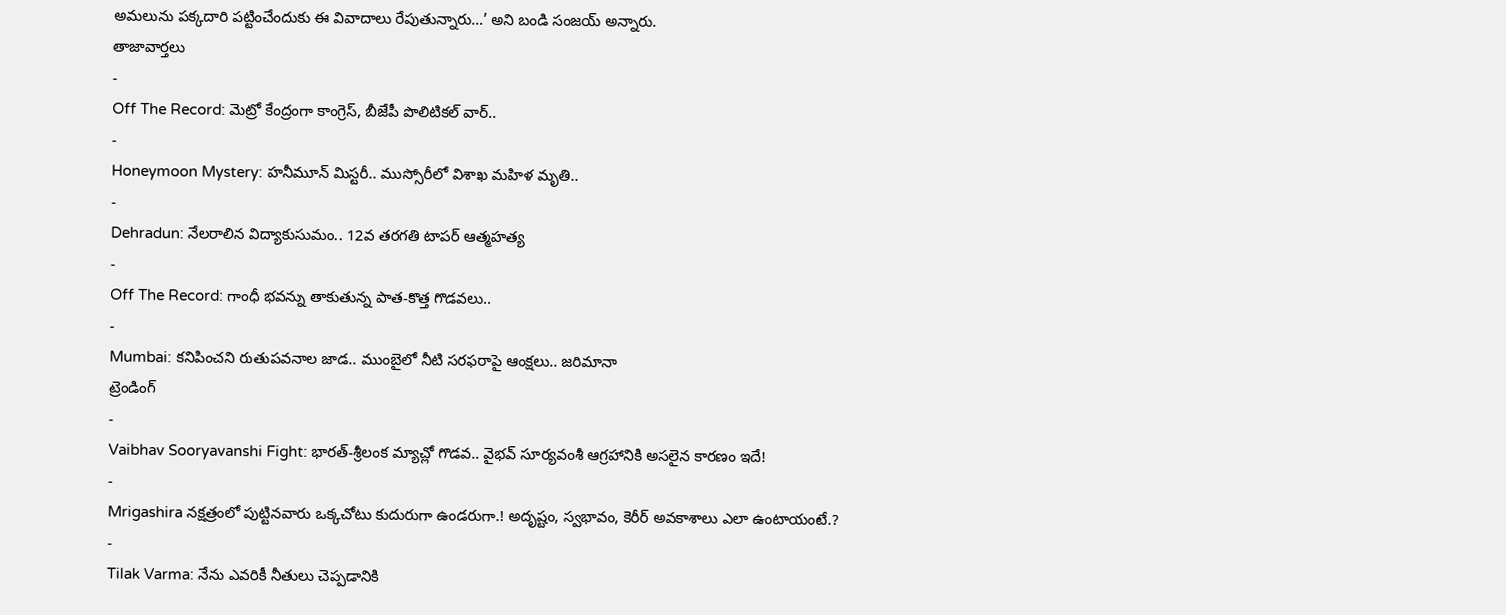అమలును పక్కదారి పట్టించేందుకు ఈ వివాదాలు రేపుతున్నారు…’ అని బండి సంజయ్ అన్నారు.
తాజావార్తలు
-
Off The Record: మెట్రో కేంద్రంగా కాంగ్రెస్, బీజేపీ పొలిటికల్ వార్..
-
Honeymoon Mystery: హనీమూన్ మిస్టరీ.. ముస్సోరీలో విశాఖ మహిళ మృతి..
-
Dehradun: నేలరాలిన విద్యాకుసుమం.. 12వ తరగతి టాపర్ ఆత్మహత్య
-
Off The Record: గాంధీ భవన్ను తాకుతున్న పాత-కొత్త గొడవలు..
-
Mumbai: కనిపించని రుతుపవనాల జాడ.. ముంబైలో నీటి సరఫరాపై ఆంక్షలు.. జరిమానా
ట్రెండింగ్
-
Vaibhav Sooryavanshi Fight: భారత్-శ్రీలంక మ్యాచ్లో గొడవ.. వైభవ్ సూర్యవంశీ ఆగ్రహానికి అసలైన కారణం ఇదే!
-
Mrigashira నక్షత్రంలో పుట్టినవారు ఒక్కచోటు కుదురుగా ఉండరుగా.! అదృష్టం, స్వభావం, కెరీర్ అవకాశాలు ఎలా ఉంటాయంటే.?
-
Tilak Varma: నేను ఎవరికీ నీతులు చెప్పడానికి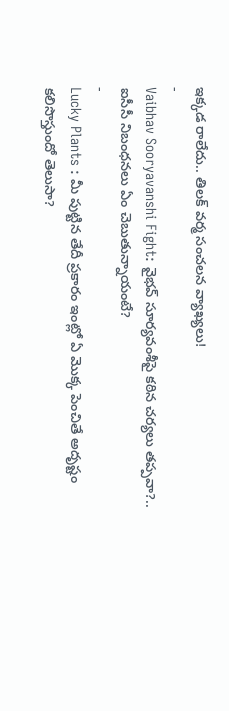ఇక్కడ రాలేదు.. తిలక్ వర్మ సంచలన వ్యాఖ్యలు!
-
Vaibhav Sooryavanshi Fight: వైభవ్ సూర్యవంశీపై కఠిన చర్యలు తప్పవా?.. ఐసీసీ నిబంధనలు ఏం చెబుతున్నాయంటే?
-
Lucky Plants : మీ పుట్టిన తేదీ ప్రకారం ఇంట్లో ఏ మొక్క పెంచితే అదృష్టం కలిసొస్తుందో తెలుసా?